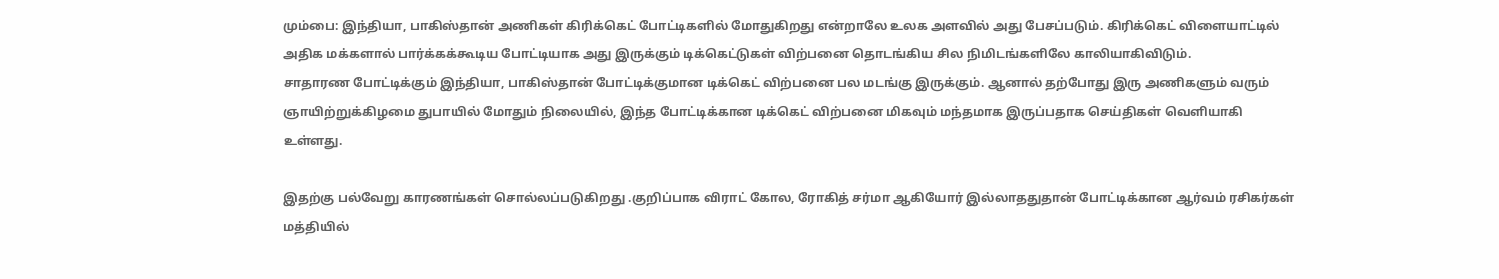மும்பை: இந்தியா, பாகிஸ்தான் அணிகள் கிரிக்கெட் போட்டிகளில் மோதுகிறது என்றாலே உலக அளவில் அது பேசப்படும். கிரிக்கெட் விளையாட்டில் அதிக மக்களால் பார்க்கக்கூடிய போட்டியாக அது இருக்கும் டிக்கெட்டுகள் விற்பனை தொடங்கிய சில நிமிடங்களிலே காலியாகிவிடும்.
சாதாரண போட்டிக்கும் இந்தியா, பாகிஸ்தான் போட்டிக்குமான டிக்கெட் விற்பனை பல மடங்கு இருக்கும். ஆனால் தற்போது இரு அணிகளும் வரும் ஞாயிற்றுக்கிழமை துபாயில் மோதும் நிலையில், இந்த போட்டிக்கான டிக்கெட் விற்பனை மிகவும் மந்தமாக இருப்பதாக செய்திகள் வெளியாகி உள்ளது.

இதற்கு பல்வேறு காரணங்கள் சொல்லப்படுகிறது .குறிப்பாக விராட் கோல, ரோகித் சர்மா ஆகியோர் இல்லாததுதான் போட்டிக்கான ஆர்வம் ரசிகர்கள் மத்தியில்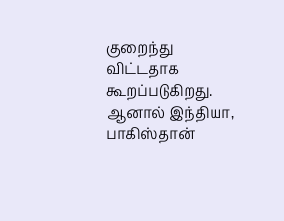குறைந்து விட்டதாக கூறப்படுகிறது. ஆனால் இந்தியா, பாகிஸ்தான்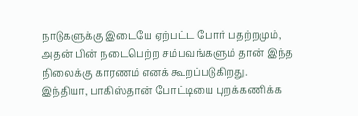நாடுகளுக்கு இடையே ஏற்பட்ட போர் பதற்றமும், அதன் பின் நடைபெற்ற சம்பவங்களும் தான் இந்த நிலைக்கு காரணம் எனக் கூறப்படுகிறது.
இந்தியா, பாகிஸ்தான் போட்டியை புறக்கணிக்க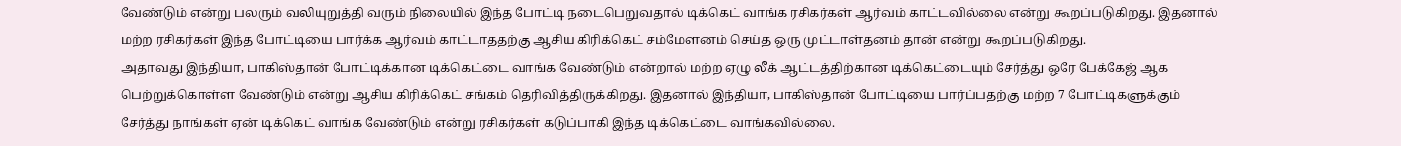வேண்டும் என்று பலரும் வலியுறுத்தி வரும் நிலையில் இந்த போட்டி நடைபெறுவதால் டிக்கெட் வாங்க ரசிகர்கள் ஆர்வம் காட்டவில்லை என்று கூறப்படுகிறது. இதனால் மற்ற ரசிகர்கள் இந்த போட்டியை பார்க்க ஆர்வம் காட்டாததற்கு ஆசிய கிரிக்கெட் சம்மேளனம் செய்த ஒரு முட்டாள்தனம் தான் என்று கூறப்படுகிறது.
அதாவது இந்தியா, பாகிஸ்தான் போட்டிக்கான டிக்கெட்டை வாங்க வேண்டும் என்றால் மற்ற ஏழு லீக் ஆட்டத்திற்கான டிக்கெட்டையும் சேர்த்து ஒரே பேக்கேஜ் ஆக பெற்றுக்கொள்ள வேண்டும் என்று ஆசிய கிரிக்கெட் சங்கம் தெரிவித்திருக்கிறது. இதனால் இந்தியா, பாகிஸ்தான் போட்டியை பார்ப்பதற்கு மற்ற 7 போட்டிகளுக்கும் சேர்த்து நாங்கள் ஏன் டிக்கெட் வாங்க வேண்டும் என்று ரசிகர்கள் கடுப்பாகி இந்த டிக்கெட்டை வாங்கவில்லை.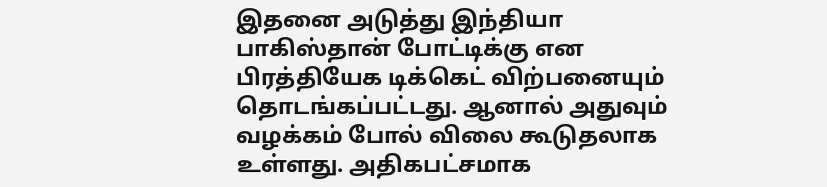இதனை அடுத்து இந்தியா பாகிஸ்தான் போட்டிக்கு என பிரத்தியேக டிக்கெட் விற்பனையும் தொடங்கப்பட்டது. ஆனால் அதுவும் வழக்கம் போல் விலை கூடுதலாக உள்ளது. அதிகபட்சமாக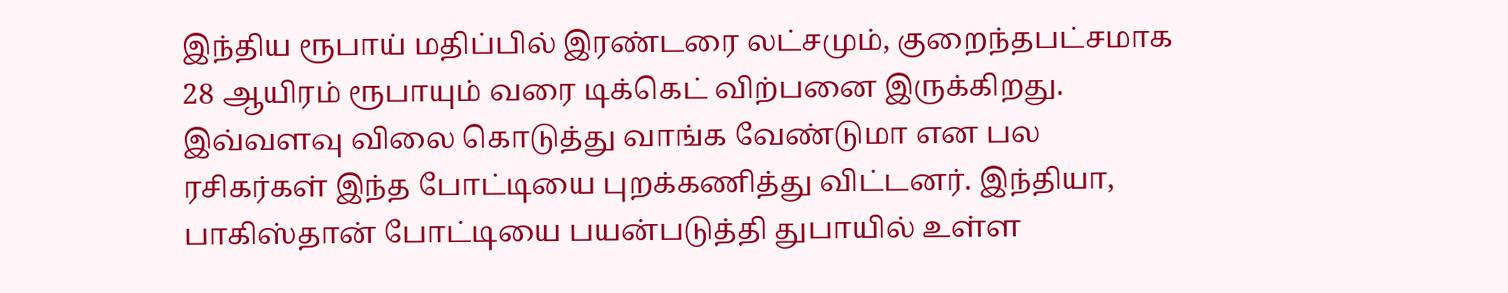இந்திய ரூபாய் மதிப்பில் இரண்டரை லட்சமும், குறைந்தபட்சமாக 28 ஆயிரம் ரூபாயும் வரை டிக்கெட் விற்பனை இருக்கிறது.
இவ்வளவு விலை கொடுத்து வாங்க வேண்டுமா என பல ரசிகர்கள் இந்த போட்டியை புறக்கணித்து விட்டனர். இந்தியா, பாகிஸ்தான் போட்டியை பயன்படுத்தி துபாயில் உள்ள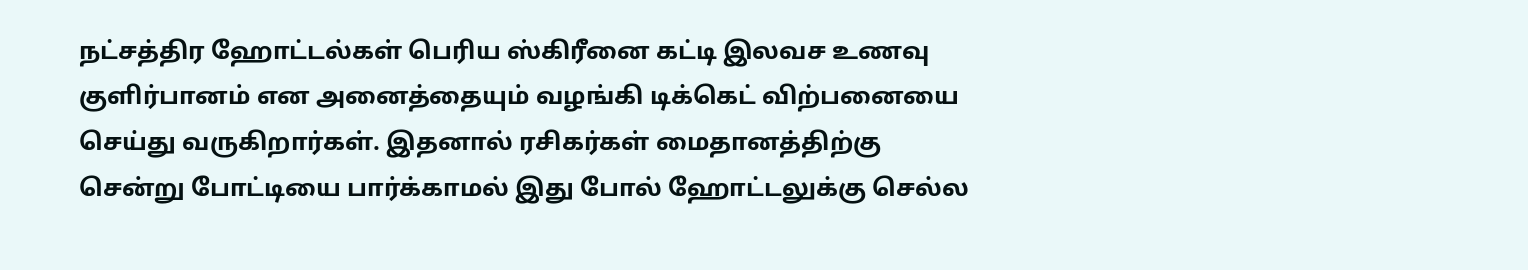நட்சத்திர ஹோட்டல்கள் பெரிய ஸ்கிரீனை கட்டி இலவச உணவு குளிர்பானம் என அனைத்தையும் வழங்கி டிக்கெட் விற்பனையை செய்து வருகிறார்கள். இதனால் ரசிகர்கள் மைதானத்திற்கு சென்று போட்டியை பார்க்காமல் இது போல் ஹோட்டலுக்கு செல்ல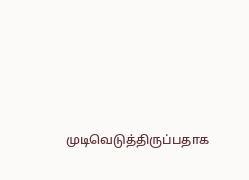முடிவெடுத்திருப்பதாக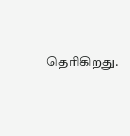தெரிகிறது.